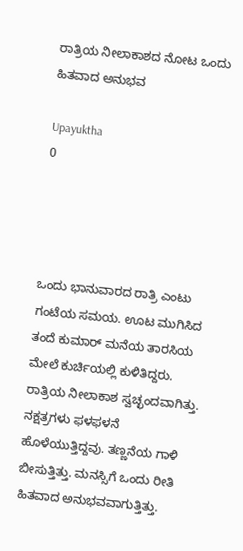ರಾತ್ರಿಯ ನೀಲಾಕಾಶದ ನೋಟ ಒಂದು ಹಿತವಾದ ಅನುಭವ

Upayuktha
0




ಒಂದು ಭಾನುವಾರದ ರಾತ್ರಿ ಎಂಟು ಗಂಟೆಯ ಸಮಯ. ಊಟ ಮುಗಿಸಿದ ತಂದೆ ಕುಮಾರ್ ಮನೆಯ ತಾರಸಿಯ ಮೇಲೆ ಕುರ್ಚಿಯಲ್ಲಿ ಕುಳಿತಿದ್ದರು. ರಾತ್ರಿಯ ನೀಲಾಕಾಶ ಸ್ವಚ್ಛಂದವಾಗಿತ್ತು. ನಕ್ಷತ್ರಗಳು ಫಳಫಳನೆ ಹೊಳೆಯುತ್ತಿದ್ದವು. ತಣ್ಣನೆಯ ಗಾಳಿ ಬೀಸುತ್ತಿತ್ತು. ಮನಸ್ಸಿಗೆ ಒಂದು ರೀತಿ ಹಿತವಾದ ಅನುಭವವಾಗುತ್ತಿತ್ತು.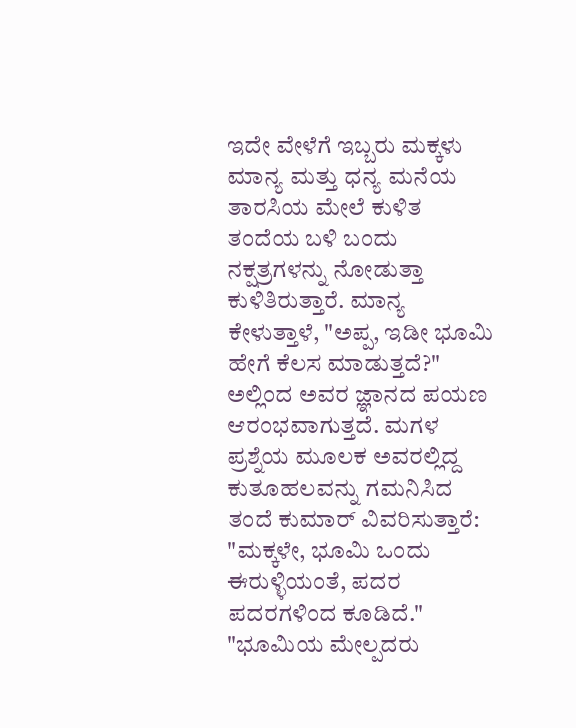ಇದೇ ವೇಳೆಗೆ ಇಬ್ಬರು ಮಕ್ಕಳು ಮಾನ್ಯ ಮತ್ತು ಧನ್ಯ ಮನೆಯ ತಾರಸಿಯ ಮೇಲೆ ಕುಳಿತ ತಂದೆಯ ಬಳಿ ಬಂದು ನಕ್ಷತ್ರಗಳನ್ನು ನೋಡುತ್ತಾ ಕುಳಿತಿರುತ್ತಾರೆ. ಮಾನ್ಯ ಕೇಳುತ್ತಾಳೆ, "ಅಪ್ಪ, ಇಡೀ ಭೂಮಿ ಹೇಗೆ ಕೆಲಸ ಮಾಡುತ್ತದೆ?" ಅಲ್ಲಿಂದ ಅವರ ಜ್ಞಾನದ ಪಯಣ ಆರಂಭವಾಗುತ್ತದೆ. ಮಗಳ ಪ್ರಶ್ನೆಯ ಮೂಲಕ ಅವರಲ್ಲಿದ್ದ ಕುತೂಹಲವನ್ನು ಗಮನಿಸಿದ ತಂದೆ ಕುಮಾರ್ ವಿವರಿಸುತ್ತಾರೆ: "ಮಕ್ಕಳೇ, ಭೂಮಿ ಒಂದು ಈರುಳ್ಳಿಯಂತೆ, ಪದರ ಪದರಗಳಿಂದ ಕೂಡಿದೆ." "ಭೂಮಿಯ ಮೇಲ್ಪದರು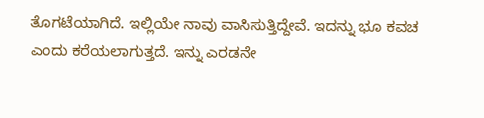ತೊಗಟೆಯಾಗಿದೆ. ಇಲ್ಲಿಯೇ ನಾವು ವಾಸಿಸುತ್ತಿದ್ದೇವೆ. ಇದನ್ನು ಭೂ ಕವಚ ಎಂದು ಕರೆಯಲಾಗುತ್ತದೆ. ಇನ್ನು ಎರಡನೇ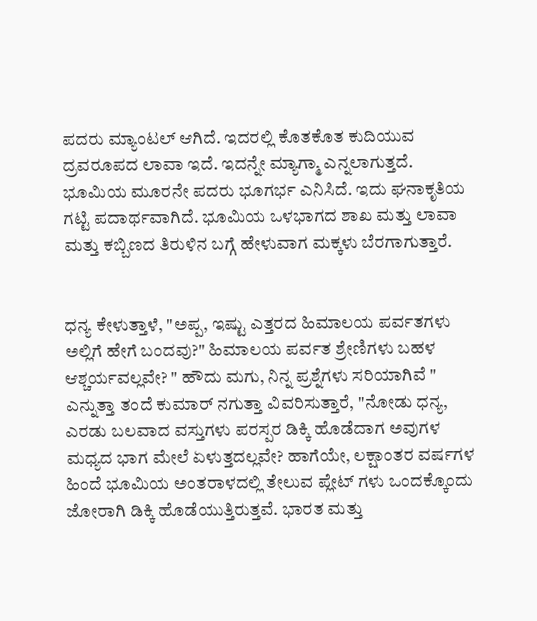ಪದರು ಮ್ಯಾಂಟಲ್ ಆಗಿದೆ. ಇದರಲ್ಲಿ ಕೊತಕೊತ ಕುದಿಯುವ ದ್ರವರೂಪದ ಲಾವಾ ಇದೆ. ಇದನ್ನೇ ಮ್ಯಾಗ್ಮಾ ಎನ್ನಲಾಗುತ್ತದೆ. ಭೂಮಿಯ ಮೂರನೇ ಪದರು ಭೂಗರ್ಭ ಎನಿಸಿದೆ. ಇದು ಘನಾಕೃತಿಯ ಗಟ್ಟಿ ಪದಾರ್ಥವಾಗಿದೆ. ಭೂಮಿಯ ಒಳಭಾಗದ ಶಾಖ ಮತ್ತು ಲಾವಾ ಮತ್ತು ಕಬ್ಬಿಣದ ತಿರುಳಿನ ಬಗ್ಗೆ ಹೇಳುವಾಗ ಮಕ್ಕಳು ಬೆರಗಾಗುತ್ತಾರೆ.


ಧನ್ಯ ಕೇಳುತ್ತಾಳೆ, "ಅಪ್ಪ, ಇಷ್ಟು ಎತ್ತರದ ಹಿಮಾಲಯ ಪರ್ವತಗಳು ಅಲ್ಲಿಗೆ ಹೇಗೆ ಬಂದವು?" ಹಿಮಾಲಯ ಪರ್ವತ ಶ್ರೇಣಿಗಳು ಬಹಳ ಆಶ್ಚರ್ಯವಲ್ಲವೇ? " ಹೌದು ಮಗು, ನಿನ್ನ ಪ್ರಶ್ನೆಗಳು ಸರಿಯಾಗಿವೆ " ಎನ್ನುತ್ತಾ ತಂದೆ ಕುಮಾರ್ ನಗುತ್ತಾ ವಿವರಿಸುತ್ತಾರೆ, "ನೋಡು ಧನ್ಯ, ಎರಡು ಬಲವಾದ ವಸ್ತುಗಳು ಪರಸ್ಪರ ಡಿಕ್ಕಿ ಹೊಡೆದಾಗ ಅವುಗಳ ಮಧ್ಯದ ಭಾಗ ಮೇಲೆ ಏಳುತ್ತದಲ್ಲವೇ? ಹಾಗೆಯೇ, ಲಕ್ಷಾಂತರ ವರ್ಷಗಳ ಹಿಂದೆ ಭೂಮಿಯ ಅಂತರಾಳದಲ್ಲಿ ತೇಲುವ ಪ್ಲೇಟ್ ಗಳು ಒಂದಕ್ಕೊಂದು ಜೋರಾಗಿ ಡಿಕ್ಕಿ ಹೊಡೆಯುತ್ತಿರುತ್ತವೆ. ಭಾರತ ಮತ್ತು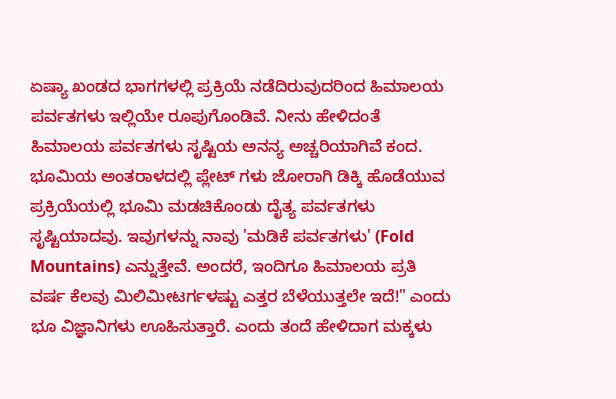ಏಷ್ಯಾ ಖಂಡದ ಭಾಗಗಳಲ್ಲಿ ಪ್ರಕ್ರಿಯೆ ನಡೆದಿರುವುದರಿಂದ ಹಿಮಾಲಯ ಪರ್ವತಗಳು ಇಲ್ಲಿಯೇ ರೂಪುಗೊಂಡಿವೆ. ನೀನು ಹೇಳಿದಂತೆ ಹಿಮಾಲಯ ಪರ್ವತಗಳು ಸೃಷ್ಟಿಯ ಅನನ್ಯ ಅಚ್ಚರಿಯಾಗಿವೆ ಕಂದ. ಭೂಮಿಯ ಅಂತರಾಳದಲ್ಲಿ ಪ್ಲೇಟ್ ಗಳು ಜೋರಾಗಿ ಡಿಕ್ಕಿ ಹೊಡೆಯುವ ಪ್ರಕ್ರಿಯೆಯಲ್ಲಿ ಭೂಮಿ ಮಡಚಿಕೊಂಡು ದೈತ್ಯ ಪರ್ವತಗಳು ಸೃಷ್ಟಿಯಾದವು. ಇವುಗಳನ್ನು ನಾವು 'ಮಡಿಕೆ ಪರ್ವತಗಳು' (Fold Mountains) ಎನ್ನುತ್ತೇವೆ. ಅಂದರೆ, ಇಂದಿಗೂ ಹಿಮಾಲಯ ಪ್ರತಿ ವರ್ಷ ಕೆಲವು ಮಿಲಿಮೀಟರ್ಗಳಷ್ಟು ಎತ್ತರ ಬೆಳೆಯುತ್ತಲೇ ಇದೆ!" ಎಂದು ಭೂ ವಿಜ್ಞಾನಿಗಳು ಊಹಿಸುತ್ತಾರೆ. ಎಂದು ತಂದೆ ಹೇಳಿದಾಗ ಮಕ್ಕಳು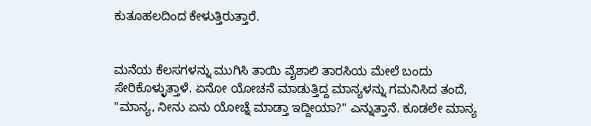ಕುತೂಹಲದಿಂದ ಕೇಳುತ್ತಿರುತ್ತಾರೆ.


ಮನೆಯ ಕೆಲಸಗಳನ್ನು ಮುಗಿಸಿ ತಾಯಿ ವೈಶಾಲಿ ತಾರಸಿಯ ಮೇಲೆ ಬಂದು ಸೇರಿಕೊಳ್ಳುತ್ತಾಳೆ. ಏನೋ ಯೋಚನೆ ಮಾಡುತ್ತಿದ್ದ ಮಾನ್ಯಳನ್ನು ಗಮನಿಸಿದ ತಂದೆ, "ಮಾನ್ಯ, ನೀನು ಏನು ಯೋಚ್ನೆ ಮಾಡ್ತಾ ಇದ್ದೀಯಾ?" ಎನ್ನುತ್ತಾನೆ. ಕೂಡಲೇ ಮಾನ್ಯ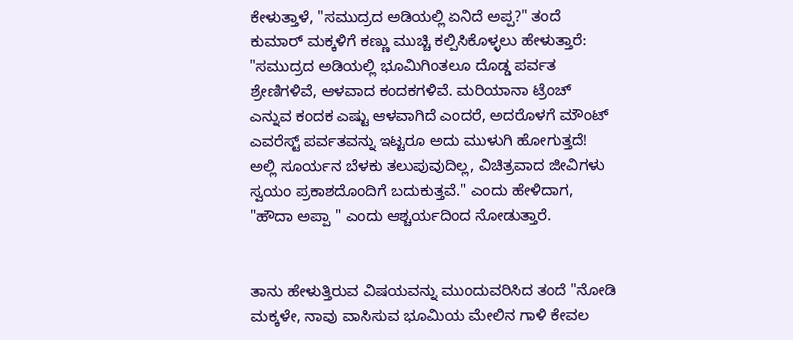ಕೇಳುತ್ತಾಳೆ, "ಸಮುದ್ರದ ಅಡಿಯಲ್ಲಿ ಏನಿದೆ ಅಪ್ಪ?" ತಂದೆ ಕುಮಾರ್ ಮಕ್ಕಳಿಗೆ ಕಣ್ಣು ಮುಚ್ಚಿ ಕಲ್ಪಿಸಿಕೊಳ್ಳಲು ಹೇಳುತ್ತಾರೆ: "ಸಮುದ್ರದ ಅಡಿಯಲ್ಲಿ ಭೂಮಿಗಿಂತಲೂ ದೊಡ್ಡ ಪರ್ವತ ಶ್ರೇಣಿಗಳಿವೆ, ಆಳವಾದ ಕಂದಕಗಳಿವೆ. ಮರಿಯಾನಾ ಟ್ರೆಂಚ್ ಎನ್ನುವ ಕಂದಕ ಎಷ್ಟು ಆಳವಾಗಿದೆ ಎಂದರೆ, ಅದರೊಳಗೆ ಮೌಂಟ್ ಎವರೆಸ್ಟ್ ಪರ್ವತವನ್ನು ಇಟ್ಟರೂ ಅದು ಮುಳುಗಿ ಹೋಗುತ್ತದೆ! ಅಲ್ಲಿ ಸೂರ್ಯನ ಬೆಳಕು ತಲುಪುವುದಿಲ್ಲ, ವಿಚಿತ್ರವಾದ ಜೀವಿಗಳು ಸ್ವಯಂ ಪ್ರಕಾಶದೊಂದಿಗೆ ಬದುಕುತ್ತವೆ." ಎಂದು ಹೇಳಿದಾಗ, "ಹೌದಾ ಅಪ್ಪಾ " ಎಂದು ಆಶ್ಚರ್ಯದಿಂದ ನೋಡುತ್ತಾರೆ.


ತಾನು ಹೇಳುತ್ತಿರುವ ವಿಷಯವನ್ನು ಮುಂದುವರಿಸಿದ ತಂದೆ "ನೋಡಿ ಮಕ್ಕಳೇ, ನಾವು ವಾಸಿಸುವ ಭೂಮಿಯ ಮೇಲಿನ ಗಾಳಿ ಕೇವಲ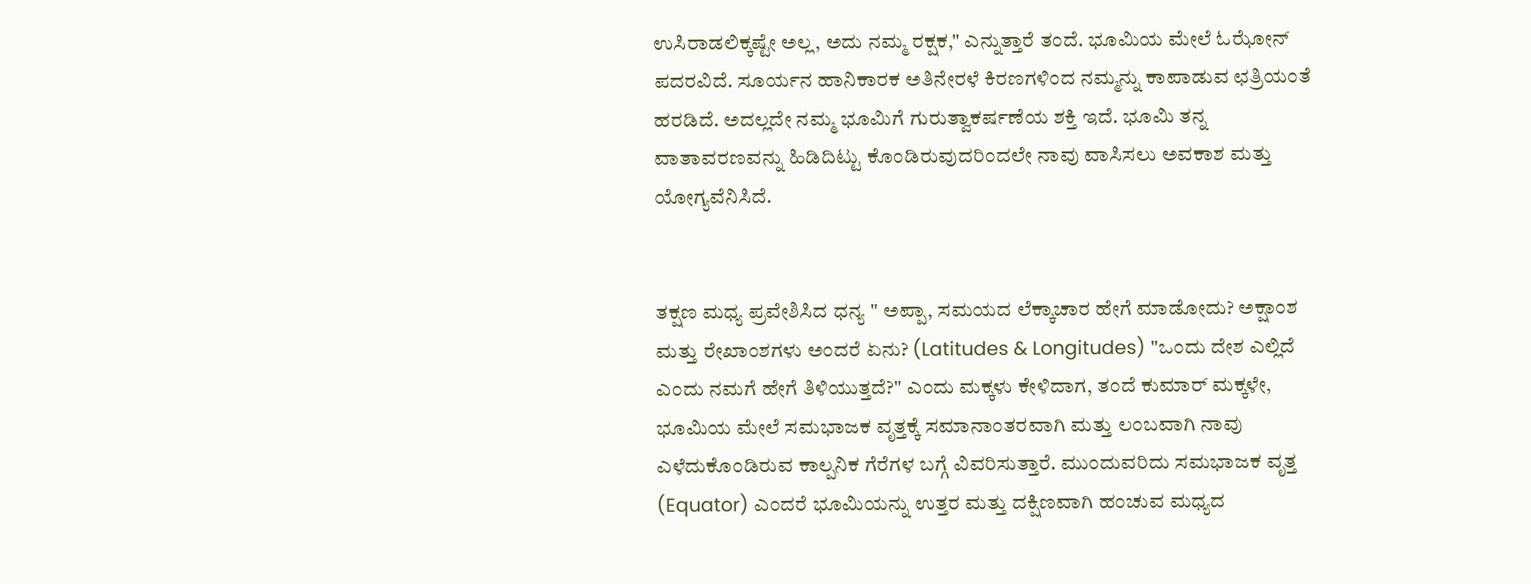ಉಸಿರಾಡಲಿಕ್ಕಷ್ಟೇ ಅಲ್ಲ, ಅದು ನಮ್ಮ ರಕ್ಷಕ," ಎನ್ನುತ್ತಾರೆ ತಂದೆ. ಭೂಮಿಯ ಮೇಲೆ ಓಝೋನ್ ಪದರವಿದೆ. ಸೂರ್ಯನ ಹಾನಿಕಾರಕ ಅತಿನೇರಳೆ ಕಿರಣಗಳಿಂದ ನಮ್ಮನ್ನು ಕಾಪಾಡುವ ಛತ್ರಿಯಂತೆ ಹರಡಿದೆ. ಅದಲ್ಲದೇ ನಮ್ಮ ಭೂಮಿಗೆ ಗುರುತ್ವಾಕರ್ಷಣೆಯ ಶಕ್ತಿ ಇದೆ. ಭೂಮಿ ತನ್ನ ವಾತಾವರಣವನ್ನು ಹಿಡಿದಿಟ್ಟು ಕೊಂಡಿರುವುದರಿಂದಲೇ ನಾವು ವಾಸಿಸಲು ಅವಕಾಶ ಮತ್ತು ಯೋಗ್ಯವೆನಿಸಿದೆ.


ತಕ್ಷಣ ಮಧ್ಯ ಪ್ರವೇಶಿಸಿದ ಧನ್ಯ " ಅಪ್ಪಾ, ಸಮಯದ ಲೆಕ್ಕಾಚಾರ ಹೇಗೆ ಮಾಡೋದು? ಅಕ್ಷಾಂಶ ಮತ್ತು ರೇಖಾಂಶಗಳು ಅಂದರೆ ಏನು? (Latitudes & Longitudes) "ಒಂದು ದೇಶ ಎಲ್ಲಿದೆ ಎಂದು ನಮಗೆ ಹೇಗೆ ತಿಳಿಯುತ್ತದೆ?" ಎಂದು ಮಕ್ಕಳು ಕೇಳಿದಾಗ, ತಂದೆ ಕುಮಾರ್ ಮಕ್ಕಳೇ, ಭೂಮಿಯ ಮೇಲೆ ಸಮಭಾಜಕ ವೃತ್ತಕ್ಕೆ ಸಮಾನಾಂತರವಾಗಿ ಮತ್ತು ಲಂಬವಾಗಿ ನಾವು ಎಳೆದುಕೊಂಡಿರುವ ಕಾಲ್ಪನಿಕ ಗೆರೆಗಳ ಬಗ್ಗೆ ವಿವರಿಸುತ್ತಾರೆ. ಮುಂದುವರಿದು ಸಮಭಾಜಕ ವೃತ್ತ (Equator) ಎಂದರೆ ಭೂಮಿಯನ್ನು ಉತ್ತರ ಮತ್ತು ದಕ್ಷಿಣವಾಗಿ ಹಂಚುವ ಮಧ್ಯದ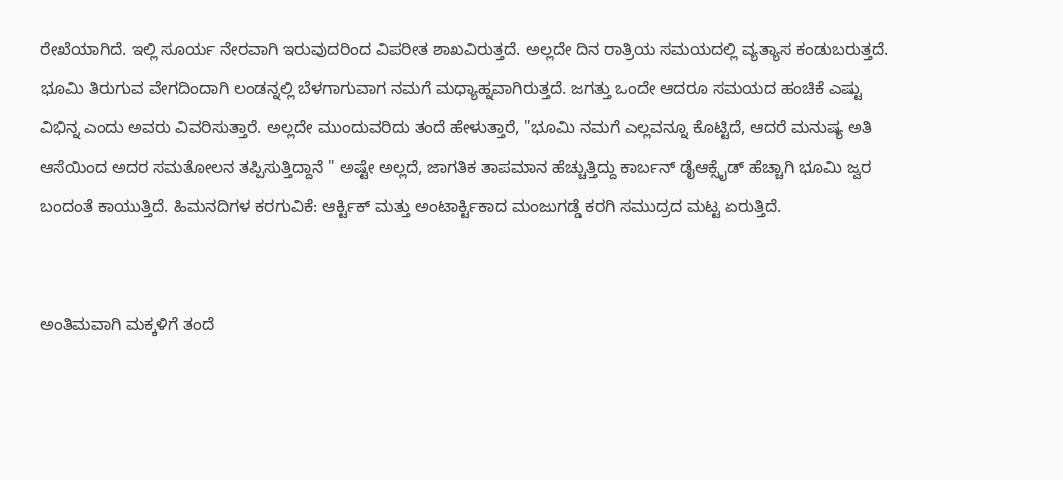ರೇಖೆಯಾಗಿದೆ. ಇಲ್ಲಿ ಸೂರ್ಯ ನೇರವಾಗಿ ಇರುವುದರಿಂದ ವಿಪರೀತ ಶಾಖವಿರುತ್ತದೆ. ಅಲ್ಲದೇ ದಿನ ರಾತ್ರಿಯ ಸಮಯದಲ್ಲಿ ವ್ಯತ್ಯಾಸ ಕಂಡುಬರುತ್ತದೆ. ಭೂಮಿ ತಿರುಗುವ ವೇಗದಿಂದಾಗಿ ಲಂಡನ್ನಲ್ಲಿ ಬೆಳಗಾಗುವಾಗ ನಮಗೆ ಮಧ್ಯಾಹ್ನವಾಗಿರುತ್ತದೆ. ಜಗತ್ತು ಒಂದೇ ಆದರೂ ಸಮಯದ ಹಂಚಿಕೆ ಎಷ್ಟು ವಿಭಿನ್ನ ಎಂದು ಅವರು ವಿವರಿಸುತ್ತಾರೆ. ಅಲ್ಲದೇ ಮುಂದುವರಿದು ತಂದೆ ಹೇಳುತ್ತಾರೆ, "ಭೂಮಿ ನಮಗೆ ಎಲ್ಲವನ್ನೂ ಕೊಟ್ಟಿದೆ, ಆದರೆ ಮನುಷ್ಯ ಅತಿ ಆಸೆಯಿಂದ ಅದರ ಸಮತೋಲನ ತಪ್ಪಿಸುತ್ತಿದ್ದಾನೆ " ಅಷ್ಟೇ ಅಲ್ಲದೆ, ಜಾಗತಿಕ ತಾಪಮಾನ ಹೆಚ್ಚುತ್ತಿದ್ದು ಕಾರ್ಬನ್ ಡೈಆಕ್ಸೈಡ್ ಹೆಚ್ಚಾಗಿ ಭೂಮಿ ಜ್ವರ ಬಂದಂತೆ ಕಾಯುತ್ತಿದೆ. ಹಿಮನದಿಗಳ ಕರಗುವಿಕೆ: ಆರ್ಕ್ಟಿಕ್ ಮತ್ತು ಅಂಟಾರ್ಕ್ಟಿಕಾದ ಮಂಜುಗಡ್ಡೆ ಕರಗಿ ಸಮುದ್ರದ ಮಟ್ಟ ಏರುತ್ತಿದೆ.


ಅಂತಿಮವಾಗಿ ಮಕ್ಕಳಿಗೆ ತಂದೆ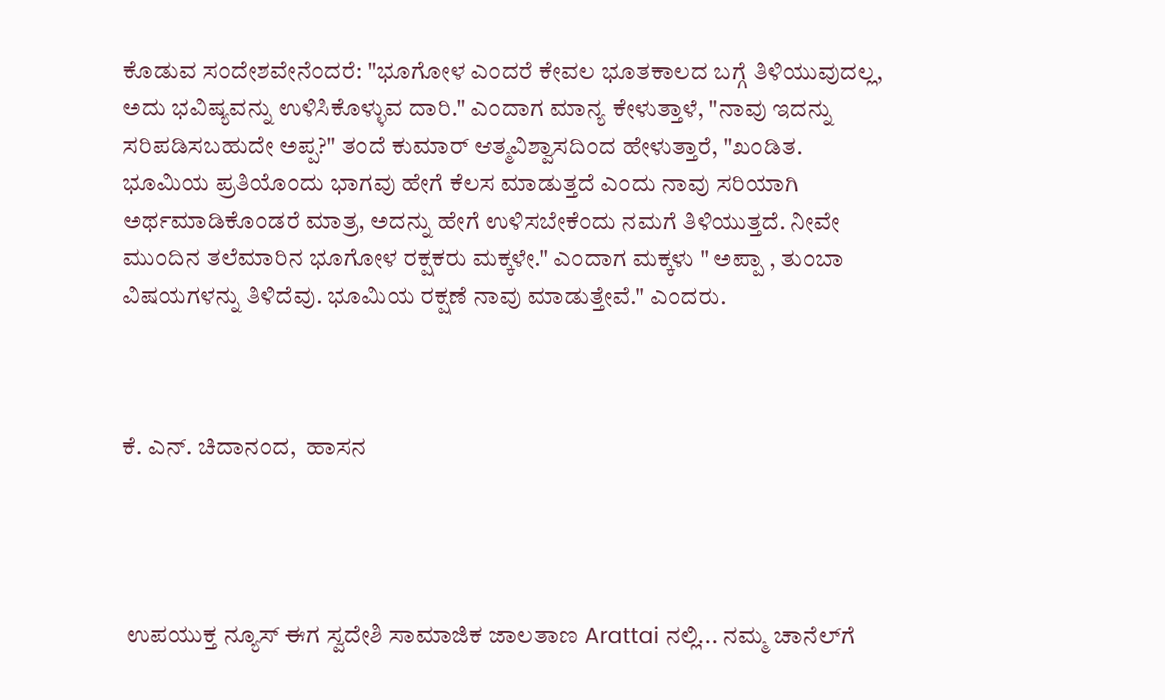ಕೊಡುವ ಸಂದೇಶವೇನೆಂದರೆ: "ಭೂಗೋಳ ಎಂದರೆ ಕೇವಲ ಭೂತಕಾಲದ ಬಗ್ಗೆ ತಿಳಿಯುವುದಲ್ಲ, ಅದು ಭವಿಷ್ಯವನ್ನು ಉಳಿಸಿಕೊಳ್ಳುವ ದಾರಿ." ಎಂದಾಗ ಮಾನ್ಯ ಕೇಳುತ್ತಾಳೆ, "ನಾವು ಇದನ್ನು ಸರಿಪಡಿಸಬಹುದೇ ಅಪ್ಪ?" ತಂದೆ ಕುಮಾರ್ ಆತ್ಮವಿಶ್ವಾಸದಿಂದ ಹೇಳುತ್ತಾರೆ, "ಖಂಡಿತ. ಭೂಮಿಯ ಪ್ರತಿಯೊಂದು ಭಾಗವು ಹೇಗೆ ಕೆಲಸ ಮಾಡುತ್ತದೆ ಎಂದು ನಾವು ಸರಿಯಾಗಿ ಅರ್ಥಮಾಡಿಕೊಂಡರೆ ಮಾತ್ರ, ಅದನ್ನು ಹೇಗೆ ಉಳಿಸಬೇಕೆಂದು ನಮಗೆ ತಿಳಿಯುತ್ತದೆ. ನೀವೇ ಮುಂದಿನ ತಲೆಮಾರಿನ ಭೂಗೋಳ ರಕ್ಷಕರು ಮಕ್ಕಳೇ." ಎಂದಾಗ ಮಕ್ಕಳು " ಅಪ್ಪಾ , ತುಂಬಾ ವಿಷಯಗಳನ್ನು ತಿಳಿದೆವು. ಭೂಮಿಯ ರಕ್ಷಣೆ ನಾವು ಮಾಡುತ್ತೇವೆ." ಎಂದರು.



ಕೆ. ಎನ್. ಚಿದಾನಂದ,  ಹಾಸನ




 ಉಪಯುಕ್ತ ನ್ಯೂಸ್ ಈಗ ಸ್ವದೇಶಿ ಸಾಮಾಜಿಕ ಜಾಲತಾಣ Arattai ನಲ್ಲಿ... ನಮ್ಮ ಚಾನೆಲ್‌ಗೆ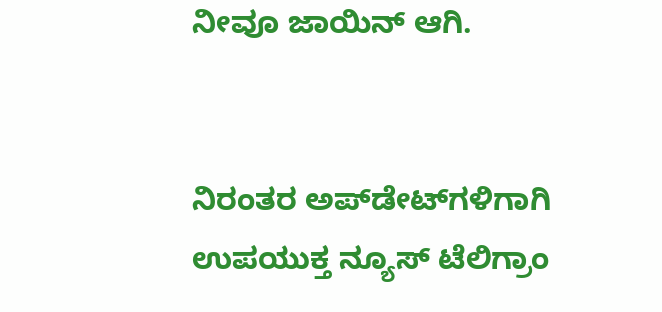ನೀವೂ ಜಾಯಿನ್ ಆಗಿ.


ನಿರಂತರ ಅಪ್‌ಡೇಟ್‌ಗಳಿಗಾಗಿ ಉಪಯುಕ್ತ ನ್ಯೂಸ್‌ ಟೆಲಿಗ್ರಾಂ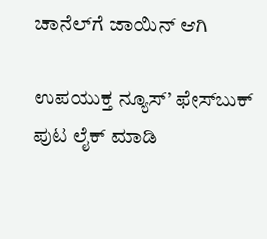ಚಾನೆಲ್‌ಗೆ ಜಾಯಿನ್‌ ಆಗಿ

ಉಪಯುಕ್ತ ನ್ಯೂಸ್‌’ ಫೇಸ್‌ಬುಕ್ ಪುಟ ಲೈಕ್ ಮಾಡಿ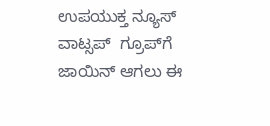ಉಪಯುಕ್ತ ನ್ಯೂಸ್‌ ವಾಟ್ಸಪ್‌  ಗ್ರೂಪ್‌ಗೆ ಜಾಯಿನ್ ಆಗಲು ಈ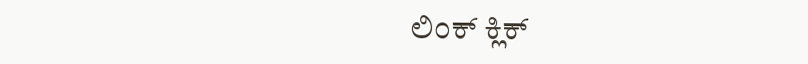ಲಿಂಕ್ ಕ್ಲಿಕ್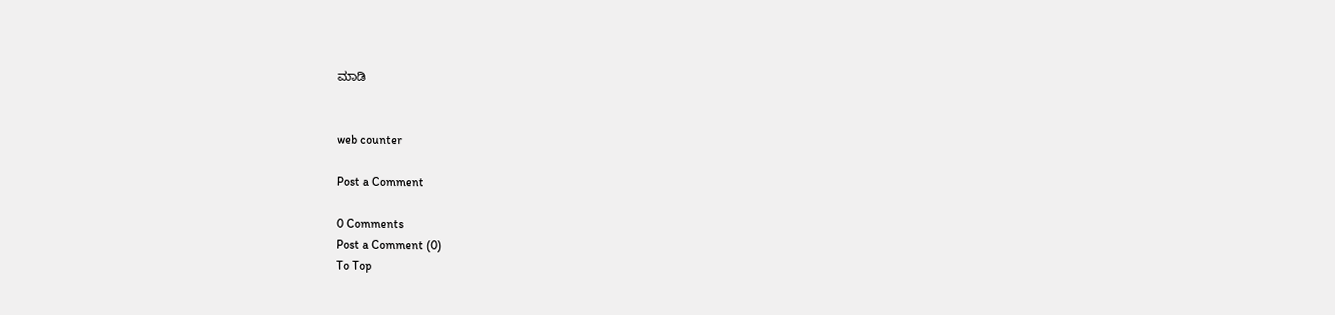ಮಾಡಿ


web counter

Post a Comment

0 Comments
Post a Comment (0)
To Top